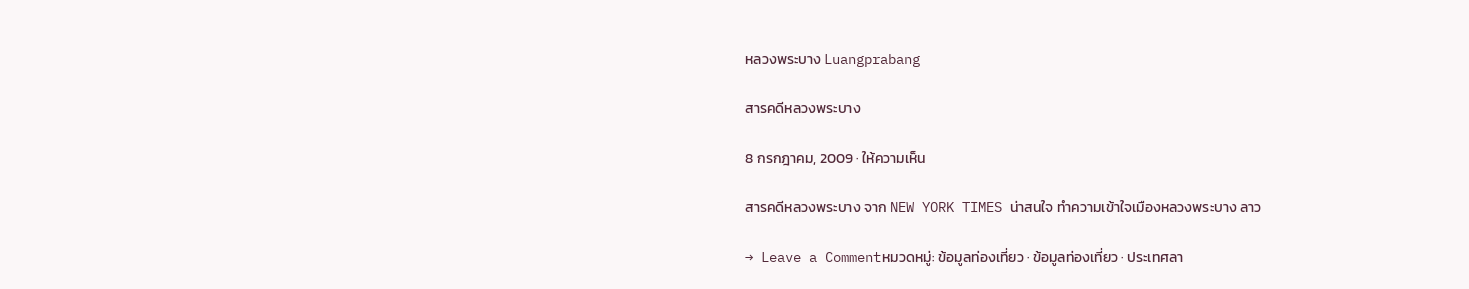หลวงพระบาง Luangprabang

สารคดีหลวงพระบาง

8 กรกฎาคม, 2009 · ให้ความเห็น

สารคดีหลวงพระบาง จาก NEW YORK TIMES น่าสนใจ ทำความเข้าใจเมืองหลวงพระบาง ลาว

→ Leave a Commentหมวดหมู่: ข้อมูลท่องเที่ยว · ข้อมูลท่องเที่ยว · ประเทศลา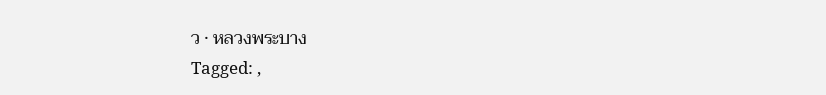ว · หลวงพระบาง
Tagged: ,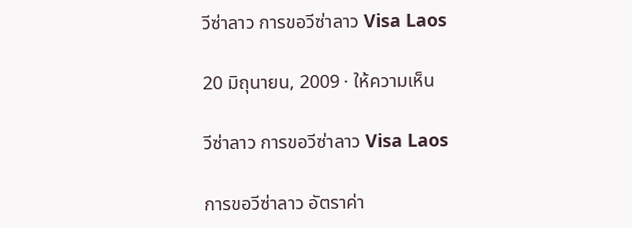วีซ่าลาว การขอวีซ่าลาว Visa Laos

20 มิถุนายน, 2009 · ให้ความเห็น

วีซ่าลาว การขอวีซ่าลาว Visa Laos

การขอวีซ่าลาว อัตราค่า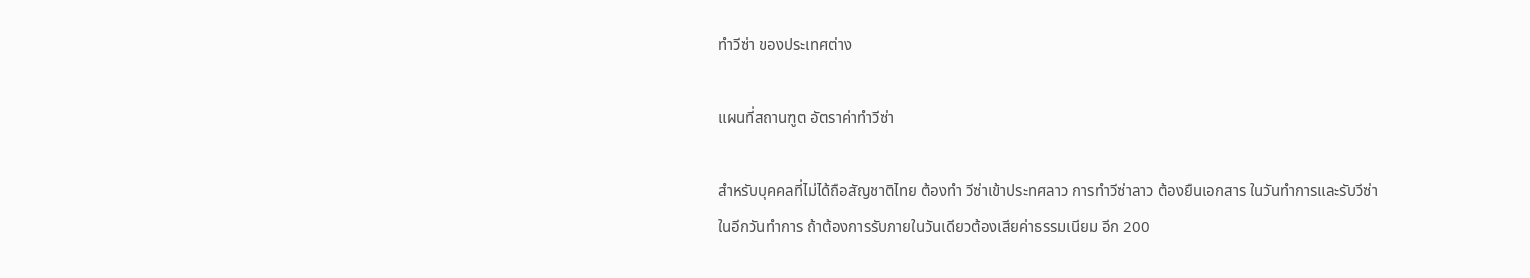ทำวีซ่า ของประเทศต่าง

แผนที่สถานฑูต อัตราค่าทำวีซ่า

สำหรับบุคคลที่ไม่ได้ถือสัญชาติไทย ต้องทำ วีซ่าเข้าประทศลาว การทำวีซ่าลาว ต้องยืนเอกสาร ในวันทำการและรับวีซ่า
ในอีกวันทำการ ถ้าต้องการรับภายในวันเดียวต้องเสียค่าธรรมเนียม อีก 200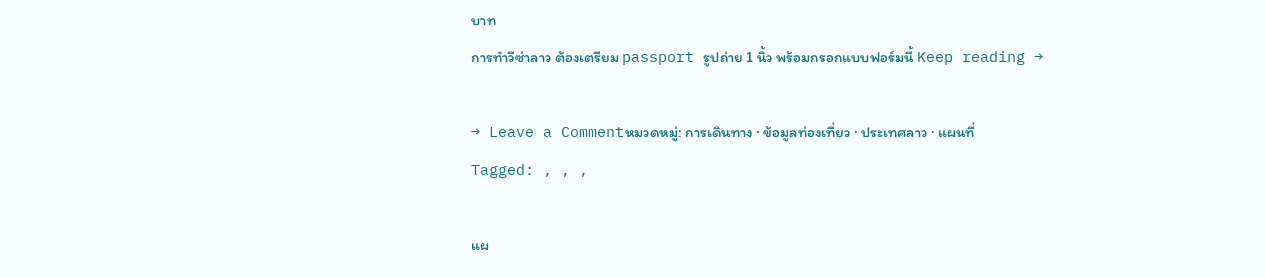บาท
การทำวีซ่าลาว ต้องเตรียม passport รูปถ่าย 1 นิ้ว พร้อมกรอกแบบฟอร์มนี้ Keep reading →

→ Leave a Commentหมวดหมู่: การเดินทาง · ข้อมูลท่องเที่ยว · ประเทศลาว · แผนที่
Tagged: , , ,

แผ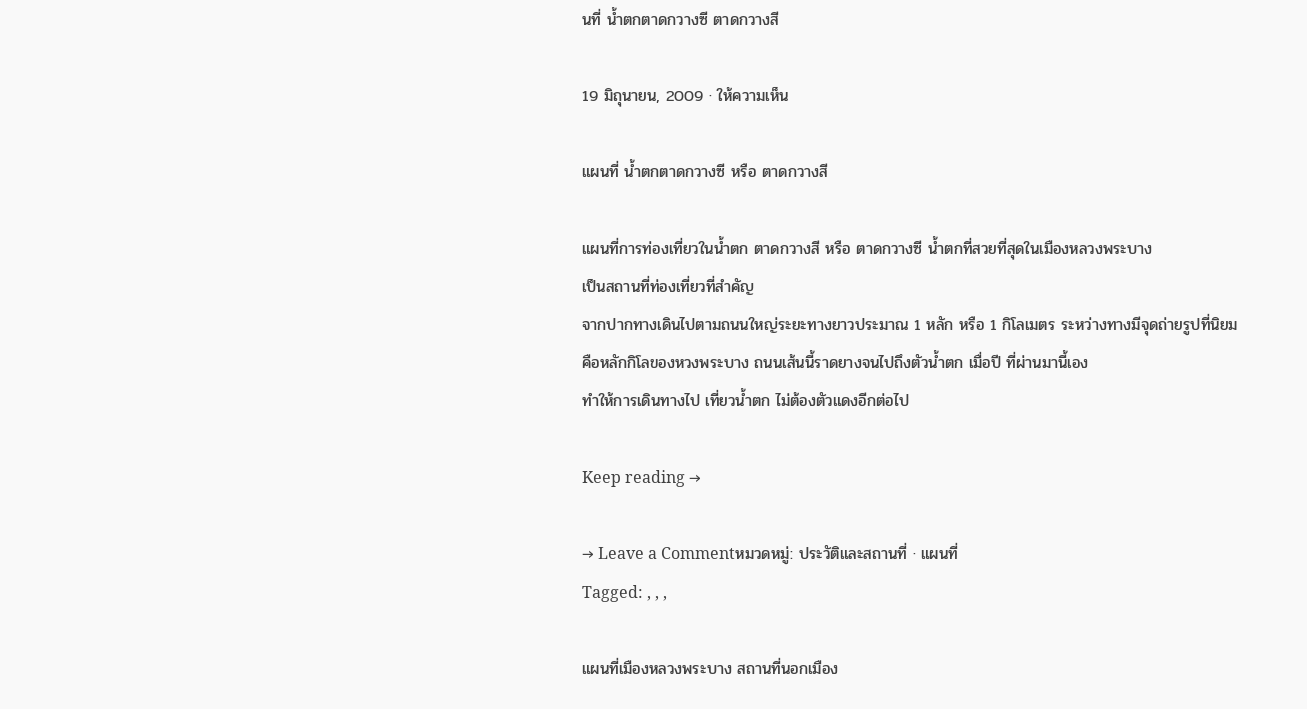นที่ น้ำตกตาดกวางซี ตาดกวางสี

19 มิถุนายน, 2009 · ให้ความเห็น

แผนที่ น้ำตกตาดกวางซี หรือ ตาดกวางสี

แผนที่การท่องเที่ยวในน้ำตก ตาดกวางสี หรือ ตาดกวางซี น้ำตกที่สวยที่สุดในเมืองหลวงพระบาง
เป็นสถานที่ท่องเที่ยวที่สำคัญ
จากปากทางเดินไปตามถนนใหญ่ระยะทางยาวประมาณ 1 หลัก หรือ 1 กิโลเมตร ระหว่างทางมีจุดถ่ายรูปที่นิยม
คือหลักกิโลของหวงพระบาง ถนนเส้นนี้ราดยางจนไปถึงตัวน้ำตก เมื่อปี ที่ผ่านมานี้เอง
ทำให้การเดินทางไป เที่ยวน้ำตก ไม่ต้องตัวแดงอีกต่อไป

Keep reading →

→ Leave a Commentหมวดหมู่: ประวัติและสถานที่ · แผนที่
Tagged: , , ,

แผนที่เมืองหลวงพระบาง สถานที่นอกเมือง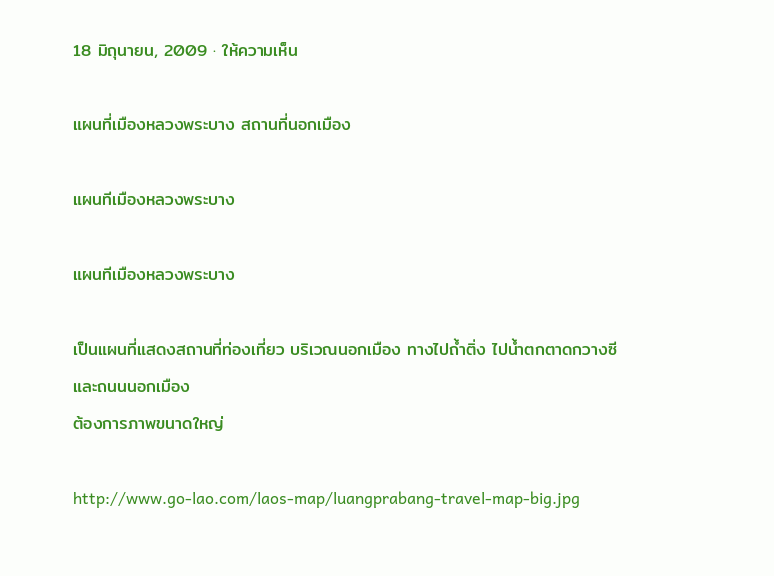18 มิถุนายน, 2009 · ให้ความเห็น

แผนที่เมืองหลวงพระบาง สถานที่นอกเมือง

แผนทีเมืองหลวงพระบาง

แผนทีเมืองหลวงพระบาง

เป็นแผนที่แสดงสถานที่ท่องเที่ยว บริเวณนอกเมือง ทางไปถ้ำติ่ง ไปน้ำตกตาดกวางซี และถนนนอกเมือง
ต้องการภาพขนาดใหญ่

http://www.go-lao.com/laos-map/luangprabang-travel-map-big.jpg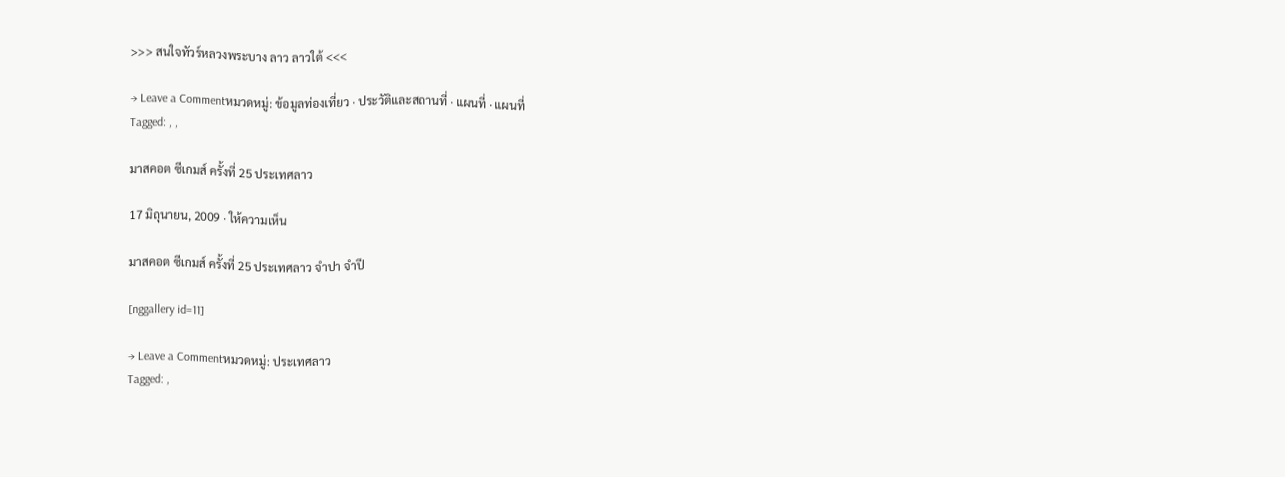>>> สนใจทัวร์หลวงพระบาง ลาว ลาวใต้ <<<

→ Leave a Commentหมวดหมู่: ข้อมูลท่องเที่ยว · ประวัติและสถานที่ · แผนที่ · แผนที่
Tagged: , ,

มาสคอต ซีเกมส์ ครั้งที่ 25 ประเทศลาว

17 มิถุนายน, 2009 · ให้ความเห็น

มาสคอต ซีเกมส์ ครั้งที่ 25 ประเทศลาว จำปา จำปี

[nggallery id=11]

→ Leave a Commentหมวดหมู่: ประเทศลาว
Tagged: ,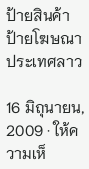ป้ายสินค้า ป้ายโฆษณา ประเทศลาว

16 มิถุนายน, 2009 · ให้ความเห็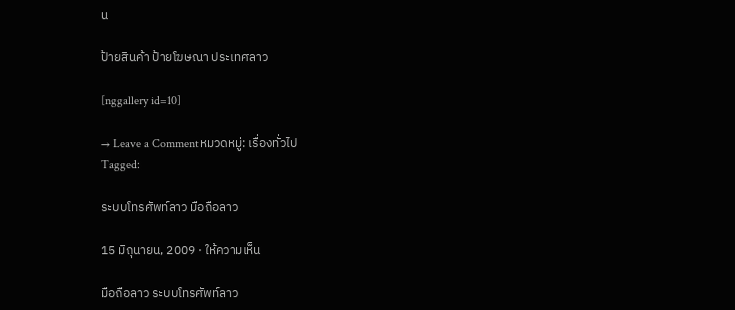น

ป้ายสินค้า ป้ายโฆษณา ประเทศลาว

[nggallery id=10]

→ Leave a Commentหมวดหมู่: เรื่องทั่วไป
Tagged:

ระบบโทรศัพท์ลาว มือถือลาว

15 มิถุนายน, 2009 · ให้ความเห็น

มือถือลาว ระบบโทรศัพท์ลาว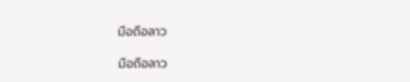มือถือลาว

มือถือลาว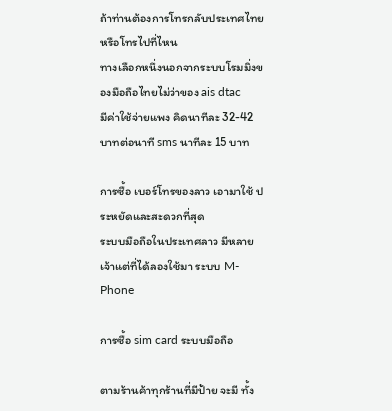ถ้าท่านต้องการโทรกลับประเทศไทย หรือโทรไปที่ไหน
ทางเลือกหนึ่งนอกจากระบบโรมมิ่งของมือถือไทยไม่ว่าของ ais dtac
มีค่าใช้จ่ายแพง คิดนาทีละ 32-42 บาทต่อนาที sms นาทีละ 15 บาท

การซื้อ เบอร์โทรของลาว เอามาใช้ ประหยัดและสะดวกที่สุด
ระบบมือถือในประเทศลาว มีหลายเจ้าแต่ที่ได้ลองใช้มา ระบบ M-Phone

การซื้อ sim card ระบบมือถือ

ตามร้านค้าทุกร้านที่มีป้าย จะมี ทั้ง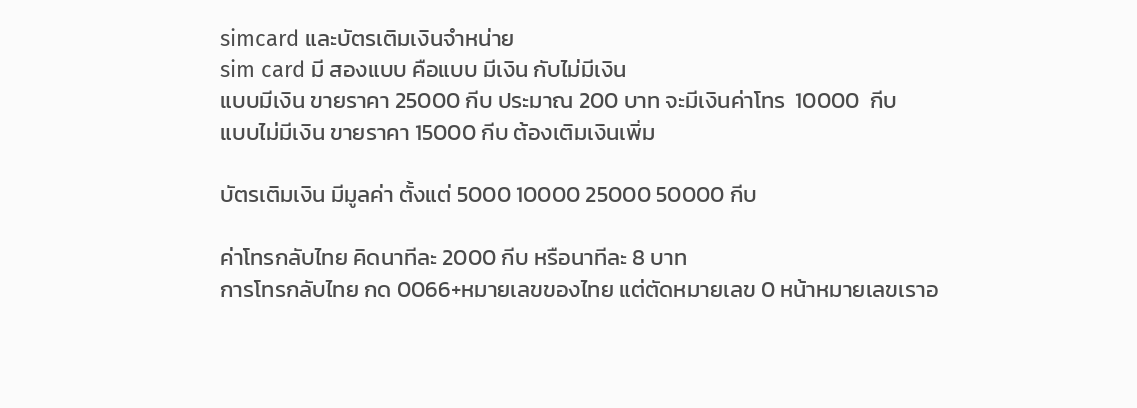simcard และบัตรเติมเงินจำหน่าย
sim card มี สองแบบ คือแบบ มีเงิน กับไม่มีเงิน
แบบมีเงิน ขายราคา 25000 กีบ ประมาณ 200 บาท จะมีเงินค่าโทร  10000  กีบ
แบบไม่มีเงิน ขายราคา 15000 กีบ ต้องเติมเงินเพิ่ม

บัตรเติมเงิน มีมูลค่า ตั้งแต่ 5000 10000 25000 50000 กีบ

ค่าโทรกลับไทย คิดนาทีละ 2000 กีบ หรือนาทีละ 8 บาท
การโทรกลับไทย กด 0066+หมายเลขของไทย แต่ตัดหมายเลข 0 หน้าหมายเลขเราอ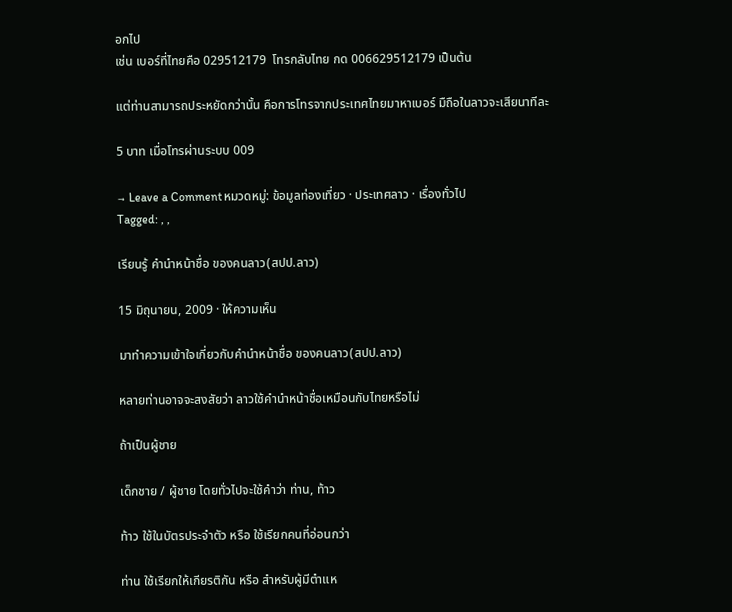อกไป
เช่น เบอร์ที่ไทยคือ 029512179  โทรกลับไทย กด 006629512179 เป็นต้น

แต่ท่านสามารถประหยัดกว่านั้น คือการโทรจากประเทศไทยมาหาเบอร์ มืถือในลาวจะเสียนาทีละ

5 บาท เมื่อโทรผ่านระบบ 009

→ Leave a Commentหมวดหมู่: ข้อมูลท่องเที่ยว · ประเทศลาว · เรื่องทั่วไป
Tagged: , ,

เรียนรู้ คำนำหน้าชื่อ ของคนลาว(สปป.ลาว)

15 มิถุนายน, 2009 · ให้ความเห็น

มาทำความเข้าใจเกี่ยวกับคำนำหน้าชื่อ ของคนลาว(สปป.ลาว)

หลายท่านอาจจะสงสัยว่า ลาวใช้คำนำหน้าชื่อเหมือนกับไทยหรือไม่

ถ้าเป็นผู้ชาย

เด็กชาย / ผู้ชาย โดยทั่วไปจะใช้คำว่า ท่าน, ท้าว

ท้าว ใช้ในบัตรประจำตัว หรือ ใช้เรียกคนที่อ่อนกว่า

ท่าน ใช้เรียกให้เกียรติกัน หรือ สำหรับผู้มีตำแห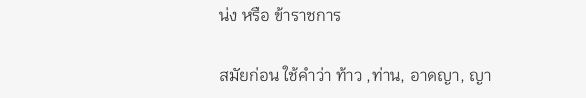น่ง หรือ ข้าราชการ

สมัยก่อน ใช้คำว่า ท้าว ,ท่าน, อาดญา, ญา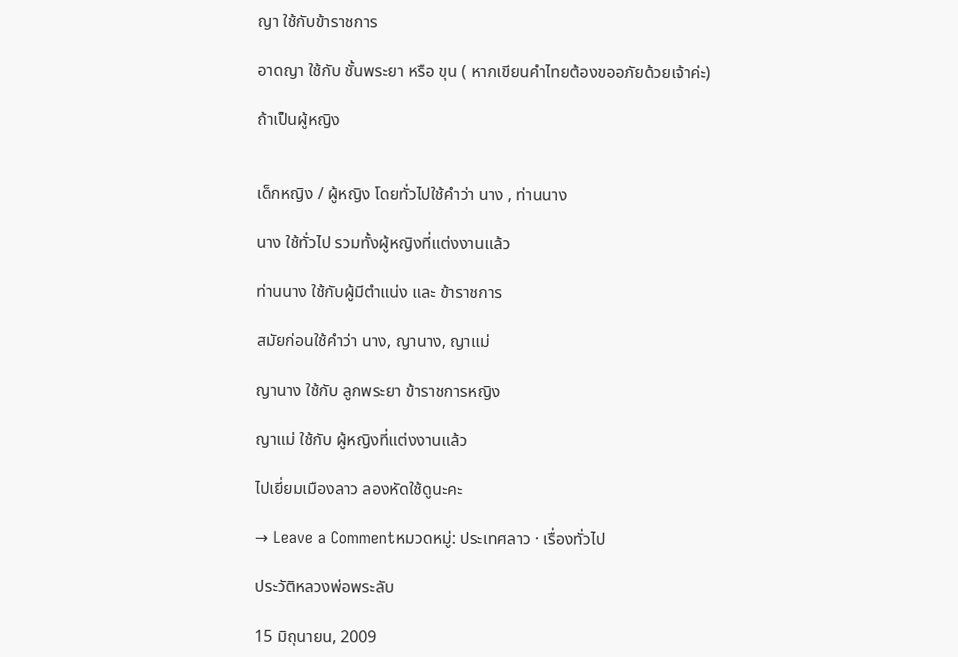ญา ใช้กับข้าราชการ

อาดญา ใช้กับ ชั้นพระยา หรือ ขุน ( หากเขียนคำไทยต้องขออภัยด้วยเจ้าค่ะ)

ถ้าเป็นผู้หญิง


เด็กหญิง / ผู้หญิง โดยทั่วไปใช้คำว่า นาง , ท่านนาง

นาง ใช้ทั่วไป รวมทั้งผู้หญิงที่แต่งงานแล้ว

ท่านนาง ใช้กับผู้มีตำแน่ง และ ข้าราชการ

สมัยก่อนใช้คำว่า นาง, ญานาง, ญาแม่

ญานาง ใช้กับ ลูกพระยา ข้าราชการหญิง

ญาแม่ ใช้กับ ผู้หญิงที่แต่งงานแล้ว

ไปเยี่ยมเมืองลาว ลองหัดใช้ดูนะคะ

→ Leave a Commentหมวดหมู่: ประเทศลาว · เรื่องทั่วไป

ประวัติหลวงพ่อพระลับ

15 มิถุนายน, 2009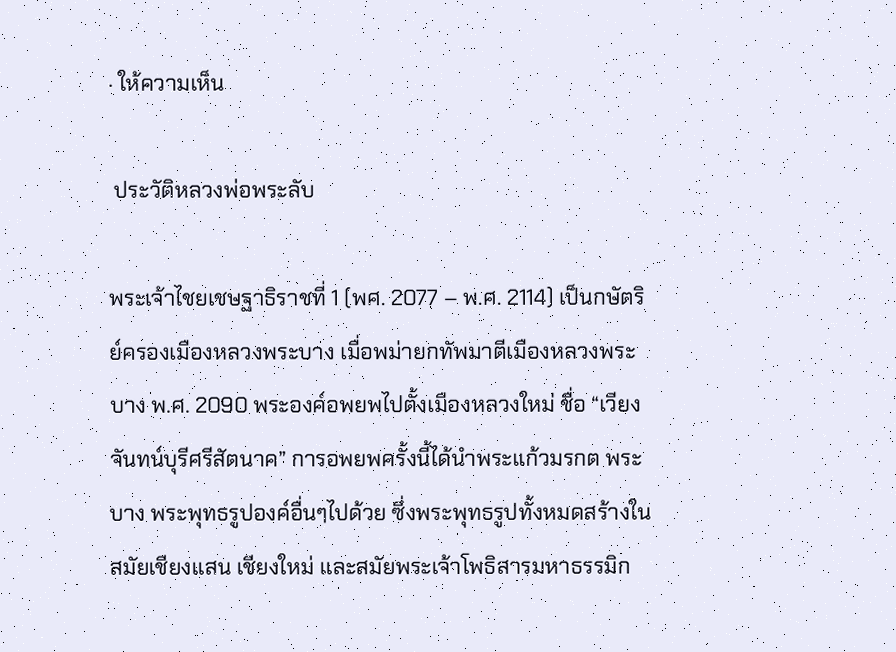· ให้ความเห็น

 ประวัติหลวงพ่อพระลับ

พระเจ้าไชยเชษฐาธิราชที่ 1 (พศ. 2077 – พ.ศ. 2114) เป็นกษัตริย์ครองเมืองหลวงพระบาง เมื่อพม่ายกทัพมาตีเมืองหลวงพระบาง พ.ศ. 2090 พระองค์อพยพไปตั้งเมืองหลวงใหม่ ชื่อ “เวียงจันทน์บุรีศรีสัตนาค” การอพยพครั้งนี้ได้นำพระแก้วมรกต พระบาง พระพุทธรูปองค์อื่นๆไปด้วย ซึ่งพระพุทธรูปทั้งหมดสร้างในสมัยเชียงแสน เชียงใหม่ และสมัยพระเจ้าโพธิสารมหาธรรมิก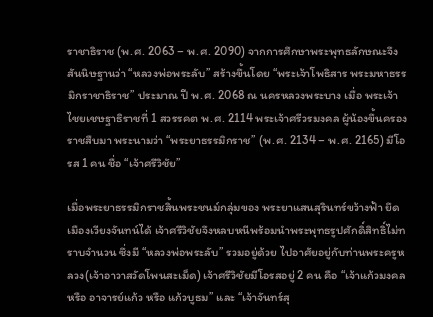ราชาธิราช (พ.ศ. 2063 – พ.ศ. 2090) จากการศึกษาพระพุทธลักษณะจึงสันนิษฐานว่า “หลวงพ่อพระลับ” สร้างขึ้นโดย “พระเจ้าโพธิสาร พระมหาธรรมิกราชาธิราช” ประมาณ ปี พ.ศ. 2068 ณ นครหลวงพระบาง เมื่อ พระเจ้าไชยเชษฐาธิราชที่ 1 สวรรคต พ.ศ. 2114 พระเจ้าศรีวรมงคล ผู้น้องขึ้นครองราชสืบมา พระนามว่า “พระยาธรรมิกราช” (พ.ศ. 2134 – พ.ศ. 2165) มีโอรส 1 คน ชื่อ “เจ้าศรีวิชัย”

เมื่อพระยาธรรมิกราชสิ้นพระชนม์กลุ่มของ พระยาแสนสุรินทร์ขว้างฟ้า ยึดเมืองเวียงจันทน์ได้ เจ้าศรีวิชัยจึงหลบหนีพร้อมนำพระพุทธรูปศักดิ์สิทธิ์ไม่ทราบจำนวน ซึ่งมี “หลวงพ่อพระลับ” รวมอยู่ด้วย ไปอาศัยอยู่กับท่านพระครูหลวง(เจ้าอาวาสวัดโพนสะเม็ด) เจ้าศรีวิชัยมีโอรสอยู่ 2 คน คือ “เจ้าแก้วมงคล หรือ อาจารย์แก้ว หรือ แก้วบูธม” และ “เจ้าจันทร์สุ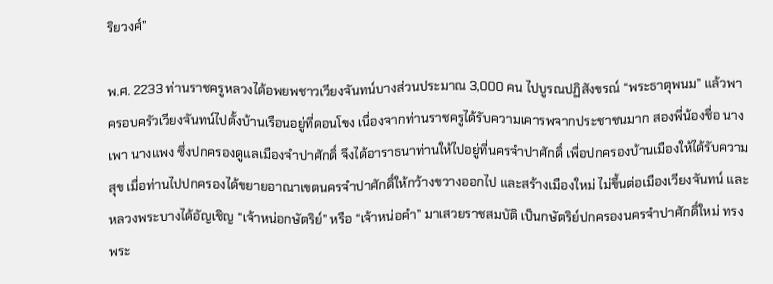ริยวงศ์”

พ.ศ. 2233 ท่านราชครูหลวงได้อพยพชาวเวียงจันทน์บางส่วนประมาณ 3,000 คน ไปบูรณปฏิสังขรณ์ “พระธาตุพนม” แล้วพาครอบครัวเวียงจันทน์ไปตั้งบ้านเรือนอยู่ที่ดอนโขง เนื่องจากท่านราชครูได้รับความเคารพจากประชาชนมาก สองพี่น้องชื่อ นางเพา นางแพง ซึ่งปกครองดูแลเมืองจำปาศักดิ์ จึงได้อาราธนาท่านให้ไปอยู่ที่นครจำปาศักดิ์ เพื่อปกครองบ้านเมืองให้ได้รับความสุข เมื่อท่านไปปกครองได้ขยายอาณาเขตนครจำปาศักดิ์ให้กว้างขวางออกไป และสร้างเมืองใหม่ ไม่ขึ้นต่อเมืองเวียงจันทน์ และหลวงพระบางได้อัญเชิญ “เจ้าหน่อกษัตริย์” หรือ “เจ้าหน่อคำ” มาเสวยราชสมบัติ เป็นกษัตริย์ปกครองนครจำปาศักดิ์ใหม่ ทรงพระ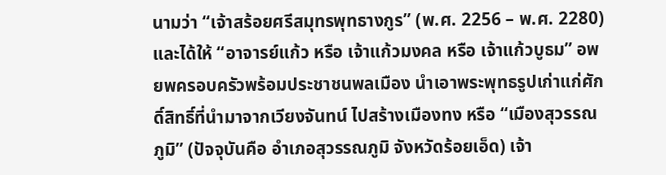นามว่า “เจ้าสร้อยศรีสมุทรพุทธางกูร” (พ.ศ. 2256 – พ.ศ. 2280) และได้ให้ “อาจารย์แก้ว หรือ เจ้าแก้วมงคล หรือ เจ้าแก้วบูธม” อพยพครอบครัวพร้อมประชาชนพลเมือง นำเอาพระพุทธรูปเก่าแก่ศักดิ์สิทธิ์ที่นำมาจากเวียงจันทน์ ไปสร้างเมืองทง หรือ “เมืองสุวรรณภูมิ” (ปัจจุบันคือ อำเภอสุวรรณภูมิ จังหวัดร้อยเอ็ด) เจ้า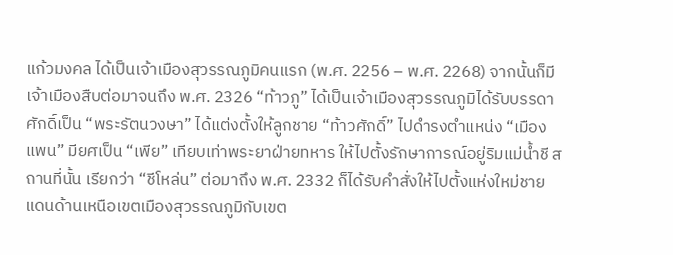แก้วมงคล ได้เป็นเจ้าเมืองสุวรรณภูมิคนแรก (พ.ศ. 2256 – พ.ศ. 2268) จากนั้นก็มีเจ้าเมืองสืบต่อมาจนถึง พ.ศ. 2326 “ท้าวภู” ได้เป็นเจ้าเมืองสุวรรณภูมิได้รับบรรดาศักดิ์เป็น “พระรัตนวงษา” ได้แต่งตั้งให้ลูกชาย “ท้าวศักดิ์” ไปดำรงตำแหน่ง “เมืองแพน” มียศเป็น “เพีย” เทียบเท่าพระยาฝ่ายทหาร ให้ไปตั้งรักษาการณ์อยู่ริมแม่น้ำชี สถานที่นั้น เรียกว่า “ชีโหล่น” ต่อมาถึง พ.ศ. 2332 ก็ได้รับคำสั่งให้ไปตั้งแห่งใหม่ชายแดนด้านเหนือเขตเมืองสุวรรณภูมิกับเขต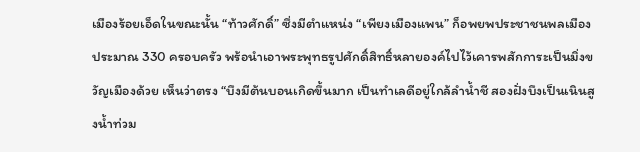เมืองร้อยเอ็ดในขณะนั้น “ท้าวศักดิ์” ซึ่งมีตำแหน่ง “เพียงเมืองแพน” ก็อพยพประชาชนพลเมือง ประมาณ 330 ครอบครัว พร้อนำเอาพระพุทธรูปศักดิ์สิทธิ์หลายองค์ไปไว้เคารพสักการะเป็นมิ่งขวัญเมืองด้วย เห็นว่าตรง “บึงมีต้นบอนเกิดขึ้นมาก เป็นทำเลดีอยู่ใกล้ลำน้ำชี สองฝั่งบึงเป็นเนินสูงน้ำท่วม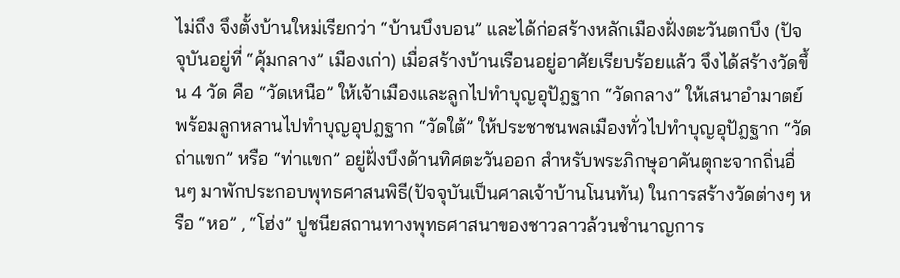ไม่ถึง จึงตั้งบ้านใหม่เรียกว่า “บ้านบึงบอน” และได้ก่อสร้างหลักเมืองฝั่งตะวันตกบึง (ปัจจุบันอยู่ที่ “คุ้มกลาง” เมืองเก่า) เมื่อสร้างบ้านเรือนอยู่อาศัยเรียบร้อยแล้ว จึงได้สร้างวัดขึ้น 4 วัด คือ “วัดเหนือ” ให้เจ้าเมืองและลูกไปทำบุญอุปัฎฐาก “วัดกลาง” ให้เสนาอำมาตย์พร้อมลูกหลานไปทำบุญอุปฎฐาก “วัดใต้” ให้ประชาชนพลเมืองทั่วไปทำบุญอุปัฎฐาก “วัดถ่าแขก” หรือ “ท่าแขก” อยู่ฝั่งบึงด้านทิศตะวันออก สำหรับพระภิกษุอาคันตุกะจากถิ่นอื่นๆ มาพักประกอบพุทธศาสนพิธี(ปัจจุบันเป็นศาลเจ้าบ้านโนนทัน) ในการสร้างวัดต่างๆ หรือ “หอ” , “โฮ่ง” ปูชนียสถานทางพุทธศาสนาของชาวลาวล้วนชำนาญการ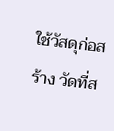ใช้วัสดุก่อสร้าง วัดที่ส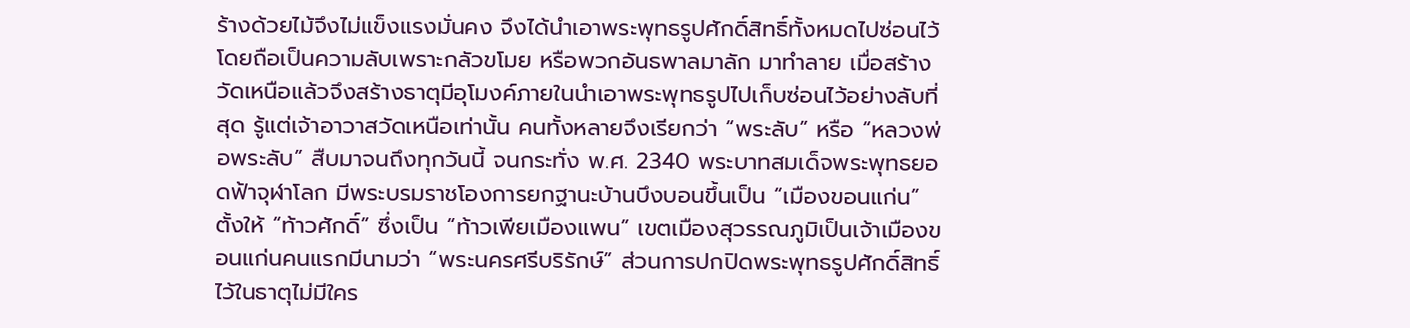ร้างด้วยไม้จึงไม่แข็งแรงมั่นคง จึงได้นำเอาพระพุทธรูปศักดิ์สิทธิ์ทั้งหมดไปซ่อนไว้โดยถือเป็นความลับเพราะกลัวขโมย หรือพวกอันธพาลมาลัก มาทำลาย เมื่อสร้างวัดเหนือแล้วจึงสร้างธาตุมีอุโมงค์ภายในนำเอาพระพุทธรูปไปเก็บซ่อนไว้อย่างลับที่สุด รู้แต่เจ้าอาวาสวัดเหนือเท่านั้น คนทั้งหลายจึงเรียกว่า “พระลับ” หรือ “หลวงพ่อพระลับ” สืบมาจนถึงทุกวันนี้ จนกระทั่ง พ.ศ. 2340 พระบาทสมเด็จพระพุทธยอดฟ้าจุฬาโลก มีพระบรมราชโองการยกฐานะบ้านบึงบอนขึ้นเป็น “เมืองขอนแก่น” ตั้งให้ “ท้าวศักดิ์” ซึ่งเป็น “ท้าวเพียเมืองแพน” เขตเมืองสุวรรณภูมิเป็นเจ้าเมืองขอนแก่นคนแรกมีนามว่า “พระนครศรีบริรักษ์” ส่วนการปกปิดพระพุทธรูปศักดิ์สิทธิ์ไว้ในธาตุไม่มีใคร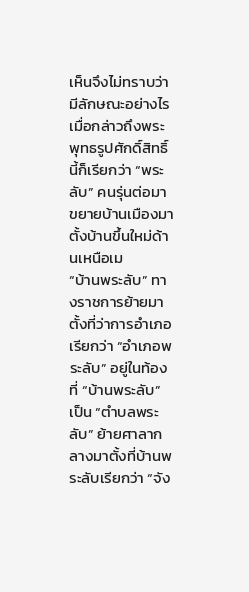เห็นจึงไม่ทราบว่ามีลักษณะอย่างไร เมื่อกล่าวถึงพระพุทธรูปศักดิ์สิทธิ์นี้ก็เรียกว่า “พระลับ” คนรุ่นต่อมาขยายบ้านเมืองมาตั้งบ้านขึ้นใหม่ด้านเหนือเม
“บ้านพระลับ” ทางราชการย้ายมาตั้งที่ว่าการอำเภอเรียกว่า “อำเภอพระลับ” อยู่ในท้องที่ “บ้านพระลับ” เป็น “ตำบลพระลับ” ย้ายศาลากลางมาตั้งที่บ้านพระลับเรียกว่า “จัง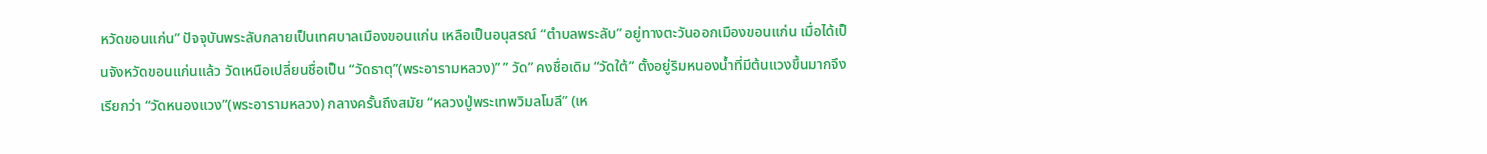หวัดขอนแก่น” ปัจจุบันพระลับกลายเป็นเทศบาลเมืองขอนแก่น เหลือเป็นอนุสรณ์ “ตำบลพระลับ” อยู่ทางตะวันออกเมืองขอนแก่น เมื่อได้เป็นจังหวัดขอนแก่นแล้ว วัดเหนือเปลี่ยนชื่อเป็น “วัดธาตุ”(พระอารามหลวง)” ” วัด” คงชื่อเดิม “วัดใต้” ตั้งอยู่ริมหนองน้ำที่มีต้นแวงขึ้นมากจึงเรียกว่า “วัดหนองแวง”(พระอารามหลวง) กลางครั้นถึงสมัย “หลวงปู่พระเทพวิมลโมลี” (เห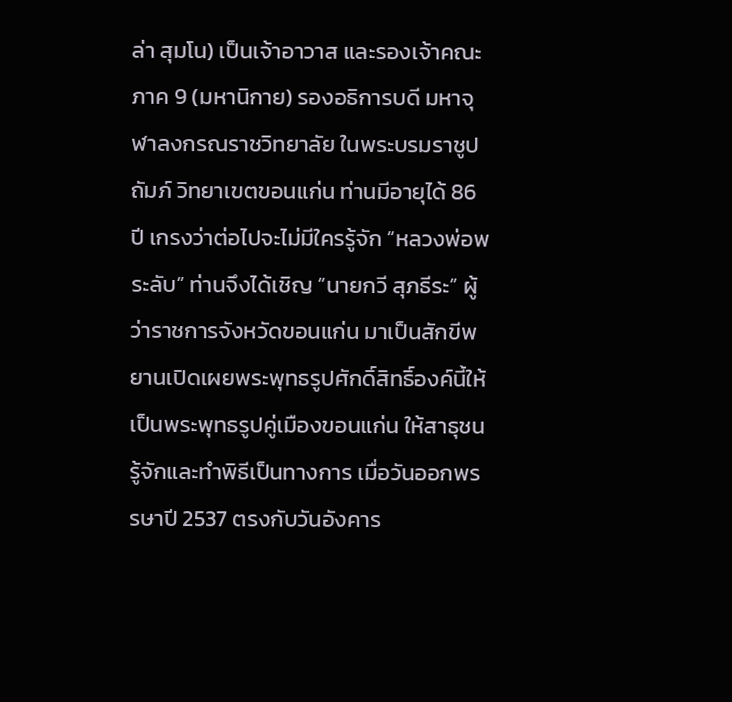ล่า สุมโน) เป็นเจ้าอาวาส และรองเจ้าคณะภาค 9 (มหานิกาย) รองอธิการบดี มหาจุฬาลงกรณราชวิทยาลัย ในพระบรมราชูปถัมภ์ วิทยาเขตขอนแก่น ท่านมีอายุได้ 86 ปี เกรงว่าต่อไปจะไม่มีใครรู้จัก “หลวงพ่อพระลับ” ท่านจึงได้เชิญ “นายกวี สุภธีระ” ผู้ว่าราชการจังหวัดขอนแก่น มาเป็นสักขีพยานเปิดเผยพระพุทธรูปศักดิ์สิทธิ์องค์นี้ให้เป็นพระพุทธรูปคู่เมืองขอนแก่น ให้สาธุชนรู้จักและทำพิธีเป็นทางการ เมื่อวันออกพรรษาปี 2537 ตรงกับวันอังคาร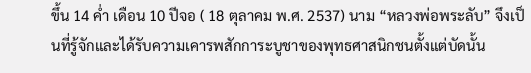ขึ้น 14 ค่ำ เดือน 10 ปีจอ ( 18 ตุลาคม พ.ศ. 2537) นาม “หลวงพ่อพระลับ” จึงเป็นที่รู้จักและได้รับความเคารพสักการะบูชาของพุทธศาสนิกชนตั้งแต่บัดนั้น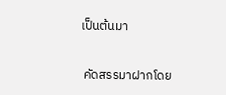เป็นต้นมา

 คัดสรรมาฝากโดย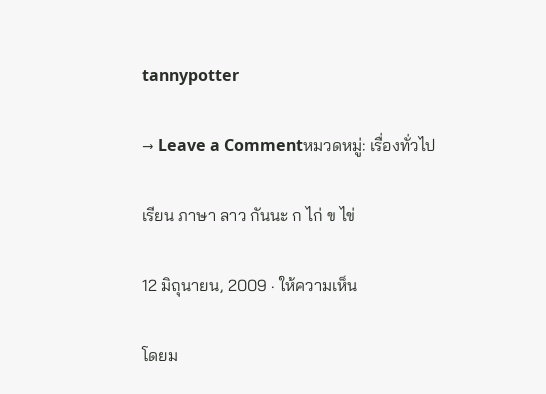tannypotter

→ Leave a Commentหมวดหมู่: เรื่องทั่วไป

เรียน ภาษา ลาว กันนะ ก ไก่ ข ไข่

12 มิถุนายน, 2009 · ให้ความเห็น

โดยม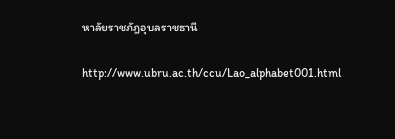หาลัยราชภัฎอุบลราชธานี

http://www.ubru.ac.th/ccu/Lao_alphabet001.html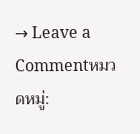→ Leave a Commentหมวดหมู่: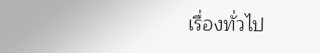เรื่องทั่วไป